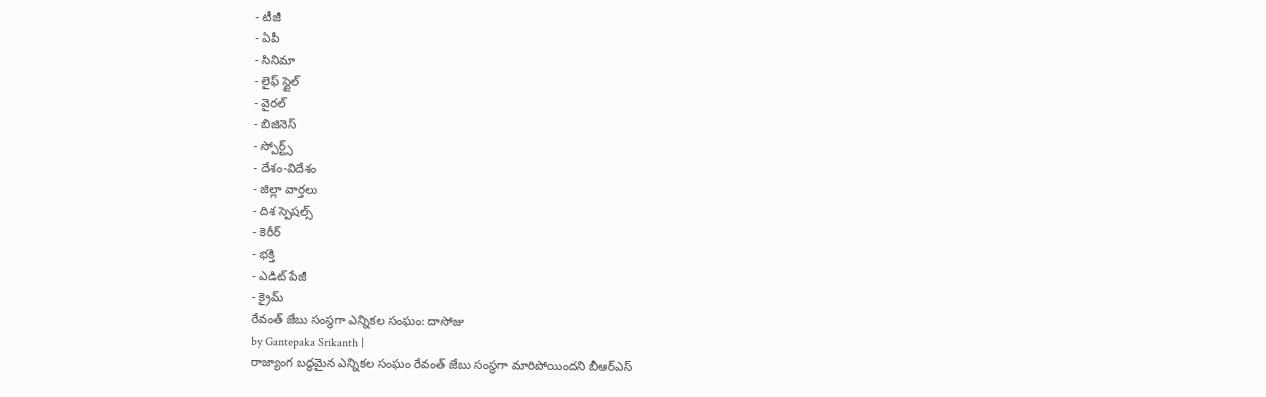- టీజీ
- ఏపీ
- సినిమా
- లైఫ్ స్టైల్
- వైరల్
- బిజినెస్
- స్పోర్ట్స్
- దేశం-విదేశం
- జిల్లా వార్తలు
- దిశ స్పెషల్స్
- కెరీర్
- భక్తి
- ఎడిట్ పేజీ
- క్రైమ్
రేవంత్ జేబు సంస్థగా ఎన్నికల సంఘం: దాసోజు
by Gantepaka Srikanth |
రాజ్యాంగ బద్ధమైన ఎన్నికల సంఘం రేవంత్ జేబు సంస్థగా మారిపోయిందని బీఆర్ఎస్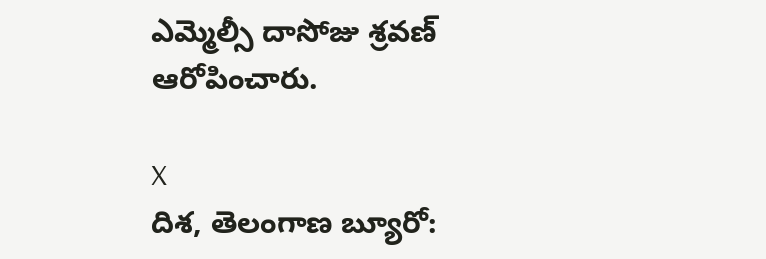ఎమ్మెల్సీ దాసోజు శ్రవణ్ ఆరోపించారు.

X
దిశ, తెలంగాణ బ్యూరో: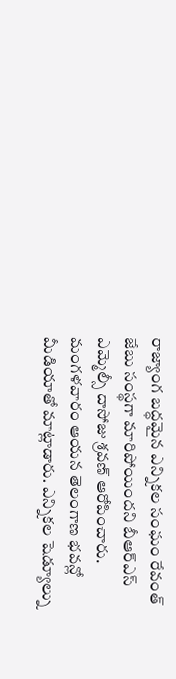రాజ్యాంగ బద్ధమైన ఎన్నికల సంఘం రేవంత్ జేబు సంస్థగా మారిపోయిందని బీఆర్ఎస్ ఎమ్మెల్సీ దాసోజు శ్రవణ్ ఆరోపించారు. మంగళవారం ఆయన తెలంగాణ భవన్లో మీడియాతో మాట్లాడారు. ఎన్నికల షెడ్యూల్ను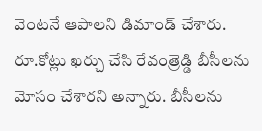వెంటనే ఆపాలని డిమాండ్ చేశారు. రూ.కోట్లు ఖర్చు చేసి రేవంత్రెడ్డి బీసీలను మోసం చేశారని అన్నారు. బీసీలను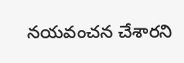నయవంచన చేశారని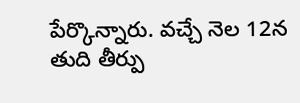పేర్కొన్నారు. వచ్చే నెల 12న తుది తీర్పు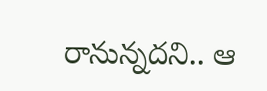రానున్నదని.. ఆ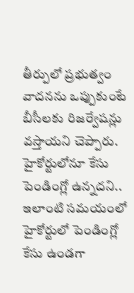తీర్పులో ప్రభుత్వం వాదనను ఒప్పుకుంటే బీసీలకు రిజర్వేషన్లు వస్తాయని చెప్పారు. హైకోర్టులోనూ కేసు పెండింగ్లో ఉన్నదని.. ఇలాంటి సమయంలో హైకోర్టులో పెండింగ్లో కేసు ఉండగా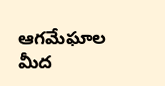ఆగమేఘాల మీద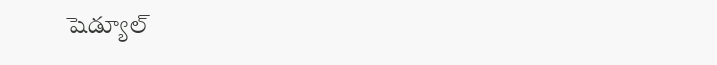షెడ్యూల్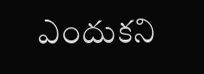ఎందుకని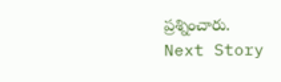ప్రశ్నించారు.
Next Story